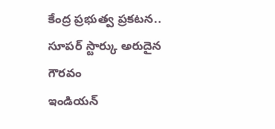కేంద్ర ప్రభుత్వ ప్రకటన.. సూపర్ స్టార్కు అరుదైన గౌరవం
ఇండియన్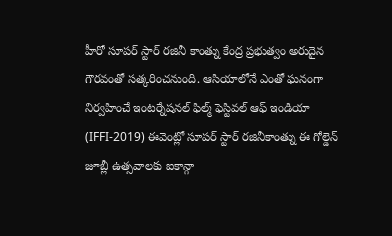హీరో సూపర్ స్టార్ రజినీ కాంత్ను కేంద్ర ప్రభుత్వం అరుదైన గౌరవంతో సత్కరించనుంది. ఆసియాలోనే ఎంతో ఘనంగా నిర్వహించే ఇంటర్నేషనల్ ఫిల్మ్ ఫెస్టివల్ ఆఫ్ ఇండియా (IFFI-2019) ఈవెంట్లో సూపర్ స్టార్ రజినీకాంత్ను ఈ గోల్డెన్ జూబ్లీ ఉత్సవాలకు ఐకాన్గా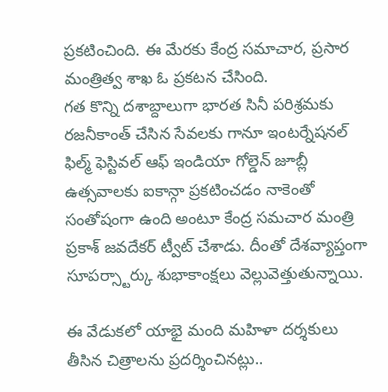ప్రకటించింది. ఈ మేరకు కేంద్ర సమాచార, ప్రసార మంత్రిత్వ శాఖ ఓ ప్రకటన చేసింది.
గత కొన్ని దశాబ్దాలుగా భారత సినీ పరిశ్రమకు రజనీకాంత్ చేసిన సేవలకు గానూ ఇంటర్నేషనల్ ఫిల్మ్ ఫెస్టివల్ ఆఫ్ ఇండియా గోల్డెన్ జూబ్లీ ఉత్సవాలకు ఐకాన్గా ప్రకటించడం నాకెంతో సంతోషంగా ఉంది అంటూ కేంద్ర సమచార మంత్రి ప్రకాశ్ జవదేకర్ ట్వీట్ చేశాడు. దీంతో దేశవ్యాప్తంగా సూపర్స్టార్కు శుభాకాంక్షలు వెల్లువెత్తుతున్నాయి.

ఈ వేడుకలో యాభై మంది మహిళా దర్శకులు తీసిన చిత్రాలను ప్రదర్శించినట్లు..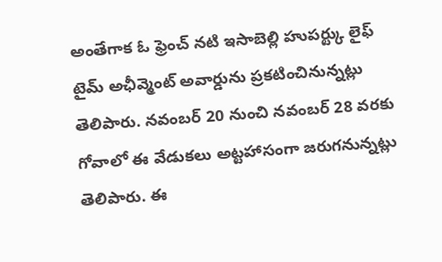అంతేగాక ఓ ఫ్రెంచ్ నటి ఇసాబెల్లి హుపర్ట్కు లైఫ్ టైమ్ అఛీవ్మెంట్ అవార్డును ప్రకటించినున్నట్లు తెలిపారు. నవంబర్ 20 నుంచి నవంబర్ 28 వరకు గోవాలో ఈ వేడుకలు అట్టహాసంగా జరుగనున్నట్లు తెలిపారు. ఈ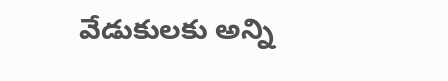వేడుకులకు అన్ని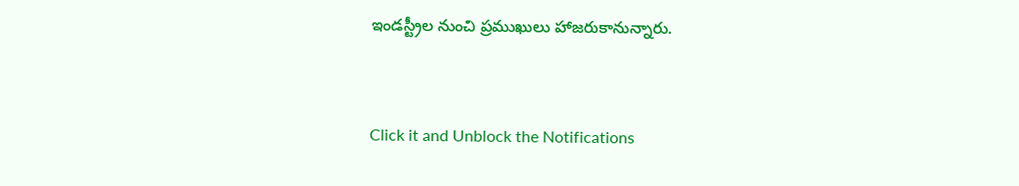ఇండస్ట్రీల నుంచి ప్రముఖులు హాజరుకానున్నారు.


Click it and Unblock the Notifications